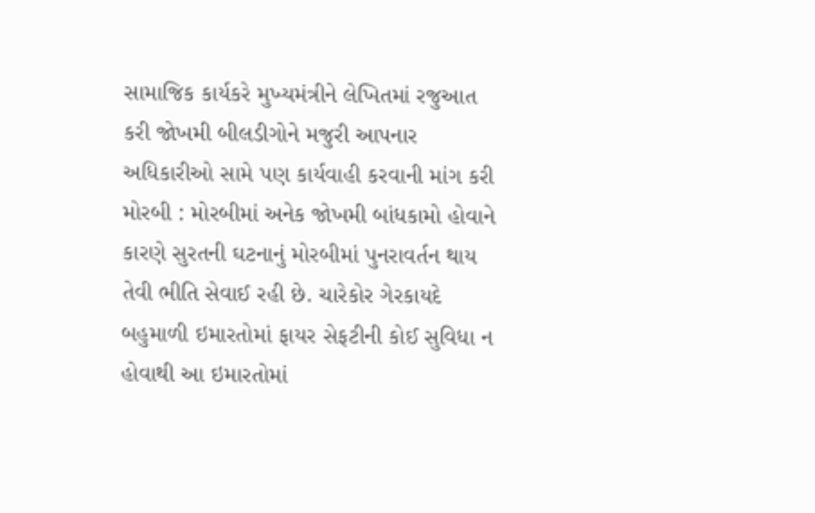સામાજિક કાર્યકરે મુખ્યમંત્રીને લેખિતમાં રજુઆત કરી જોખમી બીલડીગોને મજુરી આપનાર અધિકારીઓ સામે પણ કાર્યવાહી કરવાની માંગ કરી મોરબી : મોરબીમાં અનેક જોખમી બાંધકામો હોવાને કારણે સુરતની ઘટનાનું મોરબીમાં પુનરાવર્તન થાય તેવી ભીતિ સેવાઈ રહી છે. ચારેકોર ગેરકાયદે બહુમાળી ઇમારતોમાં ફાયર સેફટીની કોઈ સુવિધા ન હોવાથી આ ઇમારતોમાં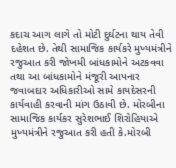કદાચ આગ લાગે તો મોટી દુર્ઘટના થાય તેવી દહેશત છે. તેથી સામાજિક કાર્યકરે મુખ્યમંત્રીને રજુઆત કરી જોખમી બાંધકામોને અટકવવા તથા આ બાંધકામોને મંજૂરી આપનાર જવાબદાર અધિકારીઓ સામે કાયદેસરની કાર્યવાહી કરવાની માંગ ઉઠાવી છે. મોરબીના સામાજિક કાર્યકર સુરેશભાઈ શિરોહિયાએ મુખ્યમંત્રીને રજુઆત કરી હતી કે.મોરબી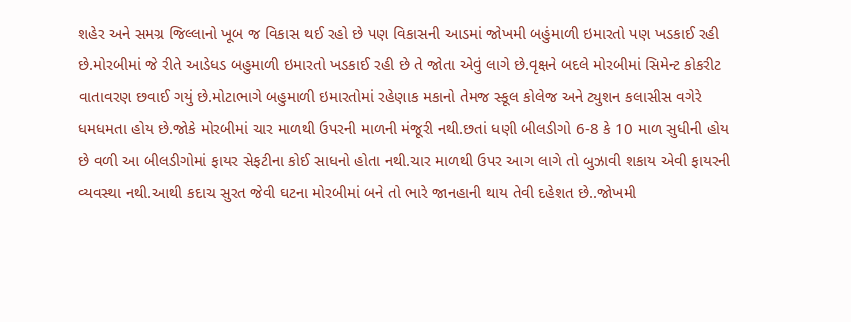શહેર અને સમગ્ર જિલ્લાનો ખૂબ જ વિકાસ થઈ રહો છે પણ વિકાસની આડમાં જોખમી બહુંમાળી ઇમારતો પણ ખડકાઈ રહી છે.મોરબીમાં જે રીતે આડેધડ બહુમાળી ઇમારતો ખડકાઈ રહી છે તે જોતા એવું લાગે છે.વૃક્ષને બદલે મોરબીમાં સિમેન્ટ કોકરીટ વાતાવરણ છવાઈ ગયું છે.મોટાભાગે બહુમાળી ઇમારતોમાં રહેણાક મકાનો તેમજ સ્કૂલ કોલેજ અને ટ્યુશન કલાસીસ વગેરે ધમધમતા હોય છે.જોકે મોરબીમાં ચાર માળથી ઉપરની માળની મંજૂરી નથી.છતાં ધણી બીલડીગો 6-8 કે 10 માળ સુધીની હોય છે વળી આ બીલડીગોમાં ફાયર સેફટીના કોઈ સાધનો હોતા નથી.ચાર માળથી ઉપર આગ લાગે તો બુઝાવી શકાય એવી ફાયરની વ્યવસ્થા નથી.આથી કદાચ સુરત જેવી ઘટના મોરબીમાં બને તો ભારે જાનહાની થાય તેવી દહેશત છે..જોખમી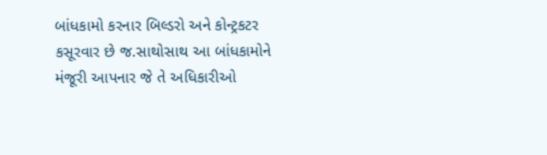બાંધકામો કરનાર બિલ્ડરો અને કોન્ટ્રકટર કસૂરવાર છે જ.સાથોસાથ આ બાંધકામોને મંજૂરી આપનાર જે તે અધિકારીઓ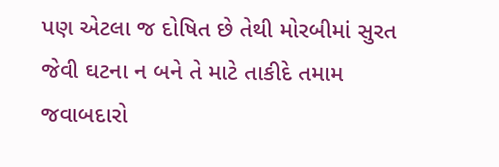પણ એટલા જ દોષિત છે તેથી મોરબીમાં સુરત જેવી ઘટના ન બને તે માટે તાકીદે તમામ જવાબદારો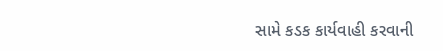સામે કડક કાર્યવાહી કરવાની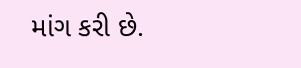માંગ કરી છે.